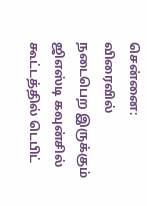சென்னை: விரைவில் நடைபெற இருக்கும் ஜிஎஸ்டி கவுன்சில் கூட்டத்தில் டெபிட்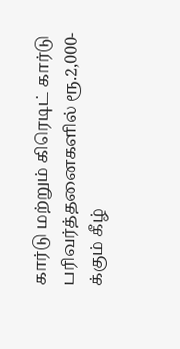கார்டு மற்றும் கிரெடிட் கார்டு பரிவர்த்தனைகளில் ரூ.2,000-க்கும் கீழ்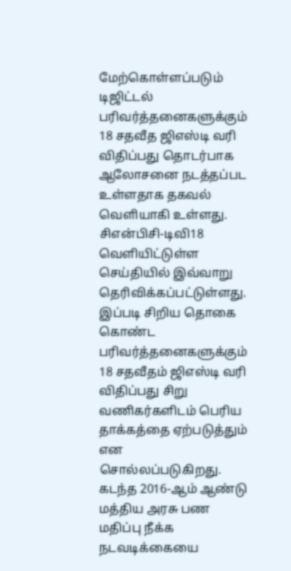மேற்கொள்ளப்படும் டிஜிட்டல் பரிவர்த்தனைகளுக்கும் 18 சதவீத ஜிஎஸ்டி வரி விதிப்பது தொடர்பாக ஆலோசனை நடத்தப்பட உள்ளதாக தகவல் வெளியாகி உள்ளது. சிஎன்பிசி-டிவி18 வெளியிட்டுள்ள செய்தியில் இவ்வாறு தெரிவிக்கப்பட்டுள்ளது. இப்படி சிறிய தொகை கொண்ட பரிவர்த்தனைகளுக்கும் 18 சதவீதம் ஜிஎஸ்டி வரி விதிப்பது சிறு வணிகர்களிடம் பெரிய தாக்கத்தை ஏற்படுத்தும் என சொல்லப்படுகிறது.
கடந்த 2016-ஆம் ஆண்டு மத்திய அரசு பண மதிப்பு நீக்க நடவடிக்கையை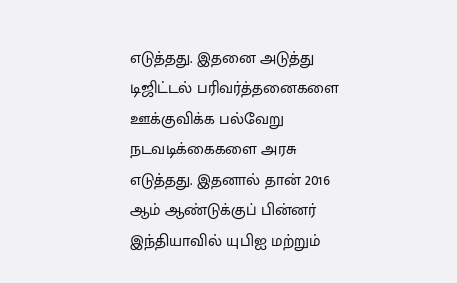எடுத்தது. இதனை அடுத்து டிஜிட்டல் பரிவர்த்தனைகளை ஊக்குவிக்க பல்வேறு நடவடிக்கைகளை அரசு எடுத்தது. இதனால் தான் 2016 ஆம் ஆண்டுக்குப் பின்னர் இந்தியாவில் யுபிஐ மற்றும்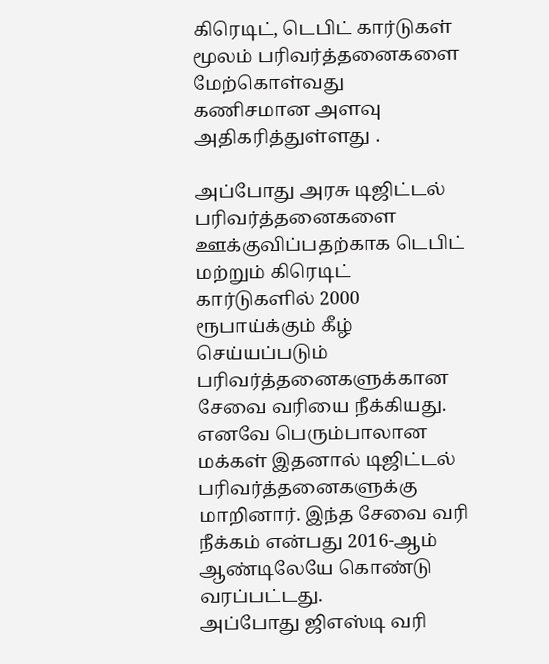கிரெடிட், டெபிட் கார்டுகள் மூலம் பரிவர்த்தனைகளை மேற்கொள்வது கணிசமான அளவு அதிகரித்துள்ளது .

அப்போது அரசு டிஜிட்டல் பரிவர்த்தனைகளை ஊக்குவிப்பதற்காக டெபிட் மற்றும் கிரெடிட் கார்டுகளில் 2000 ரூபாய்க்கும் கீழ் செய்யப்படும் பரிவர்த்தனைகளுக்கான சேவை வரியை நீக்கியது. எனவே பெரும்பாலான மக்கள் இதனால் டிஜிட்டல் பரிவர்த்தனைகளுக்கு மாறினார். இந்த சேவை வரி நீக்கம் என்பது 2016-ஆம் ஆண்டிலேயே கொண்டு வரப்பட்டது.
அப்போது ஜிஎஸ்டி வரி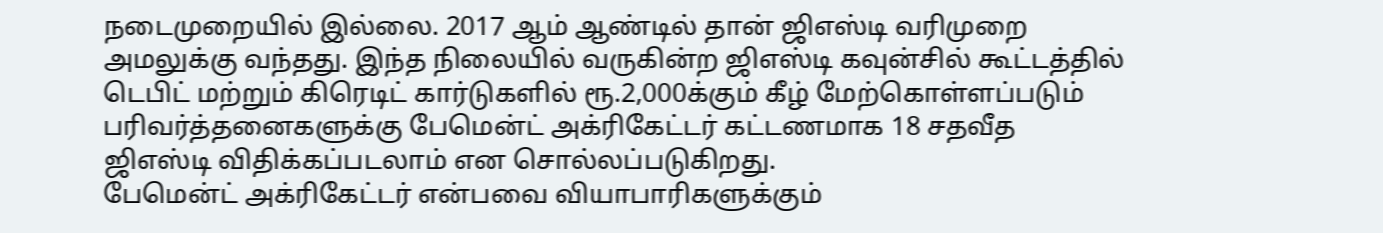நடைமுறையில் இல்லை. 2017 ஆம் ஆண்டில் தான் ஜிஎஸ்டி வரிமுறை அமலுக்கு வந்தது. இந்த நிலையில் வருகின்ற ஜிஎஸ்டி கவுன்சில் கூட்டத்தில் டெபிட் மற்றும் கிரெடிட் கார்டுகளில் ரூ.2,000க்கும் கீழ் மேற்கொள்ளப்படும் பரிவர்த்தனைகளுக்கு பேமென்ட் அக்ரிகேட்டர் கட்டணமாக 18 சதவீத ஜிஎஸ்டி விதிக்கப்படலாம் என சொல்லப்படுகிறது.
பேமென்ட் அக்ரிகேட்டர் என்பவை வியாபாரிகளுக்கும்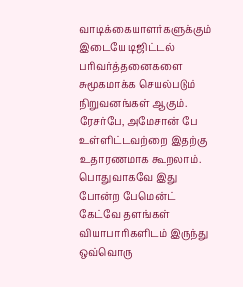வாடிக்கையாளர்களுக்கும் இடையே டிஜிட்டல் பரிவர்த்தனைகளை சுமூகமாக்க செயல்படும் நிறுவனங்கள் ஆகும். ரேசர்பே, அமேசான் பே உள்ளிட்டவற்றை இதற்கு உதாரணமாக கூறலாம். பொதுவாகவே இது போன்ற பேமென்ட் கேட்வே தளங்கள் வியாபாரிகளிடம் இருந்து ஒவ்வொரு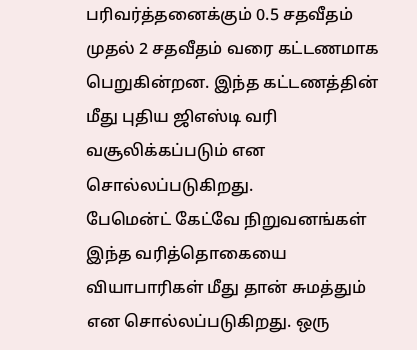பரிவர்த்தனைக்கும் 0.5 சதவீதம் முதல் 2 சதவீதம் வரை கட்டணமாக பெறுகின்றன. இந்த கட்டணத்தின் மீது புதிய ஜிஎஸ்டி வரி வசூலிக்கப்படும் என சொல்லப்படுகிறது.
பேமென்ட் கேட்வே நிறுவனங்கள் இந்த வரித்தொகையை வியாபாரிகள் மீது தான் சுமத்தும் என சொல்லப்படுகிறது. ஒரு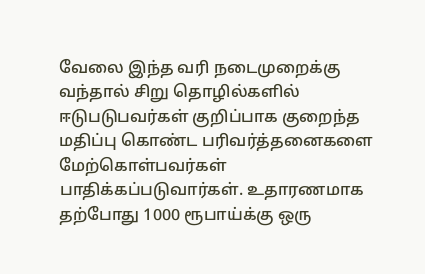வேலை இந்த வரி நடைமுறைக்கு வந்தால் சிறு தொழில்களில் ஈடுபடுபவர்கள் குறிப்பாக குறைந்த மதிப்பு கொண்ட பரிவர்த்தனைகளை மேற்கொள்பவர்கள் பாதிக்கப்படுவார்கள். உதாரணமாக தற்போது 1000 ரூபாய்க்கு ஒரு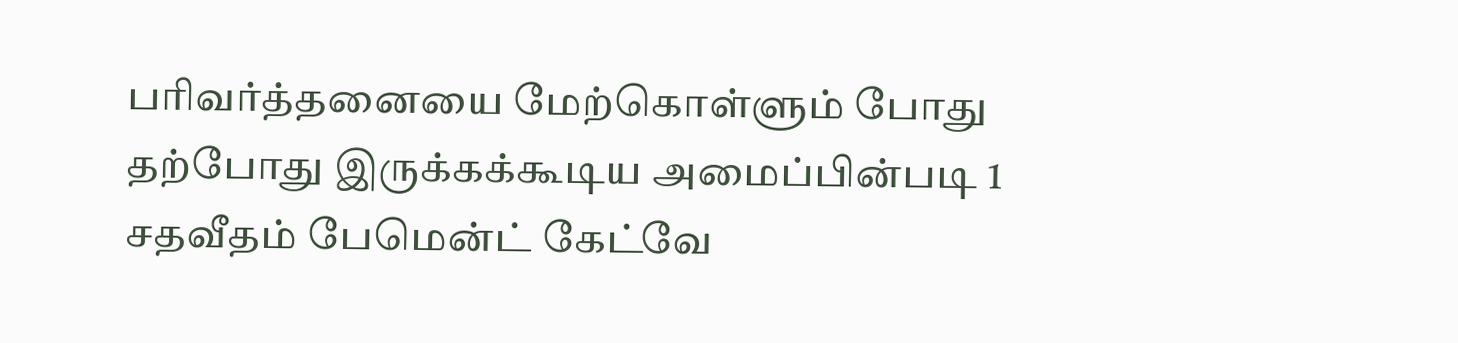பரிவர்த்தனையை மேற்கொள்ளும் போது தற்போது இருக்கக்கூடிய அமைப்பின்படி 1 சதவீதம் பேமென்ட் கேட்வே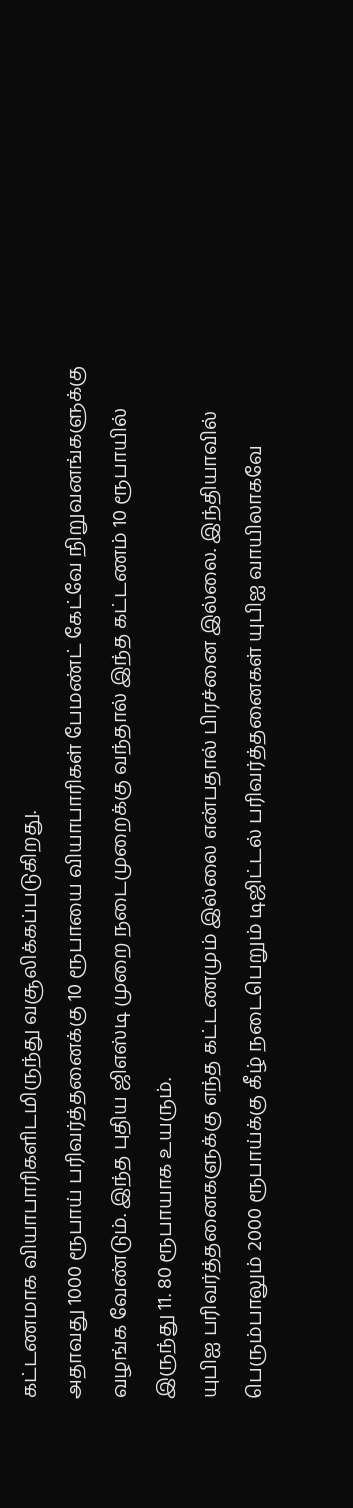கட்டணமாக வியாபாரிகளிடமிருந்து வசூலிக்கப்படுகிறது.
அதாவது 1000 ரூபாய் பரிவர்த்தனைக்கு 10 ரூபாயை வியாபாரிகள் பேமண்ட் கேட்வே நிறுவனங்களுக்கு வழங்க வேண்டும். இந்த புதிய ஜிஎஸ்டி முறை நடைமுறைக்கு வந்தால் இந்த கட்டணம் 10 ரூபாயில் இருந்து 11. 80 ரூபாயாக உயரும்.
யுபிஐ பரிவர்த்தனைகளுக்கு எந்த கட்டணமும் இல்லை என்பதால் பிரச்னை இல்லை. இந்தியாவில் பெரும்பாலும் 2000 ரூபாய்க்கு கீழ் நடைபெறும் டிஜிட்டல் பரிவர்த்தனைகள் யுபிஐ வாயிலாகவே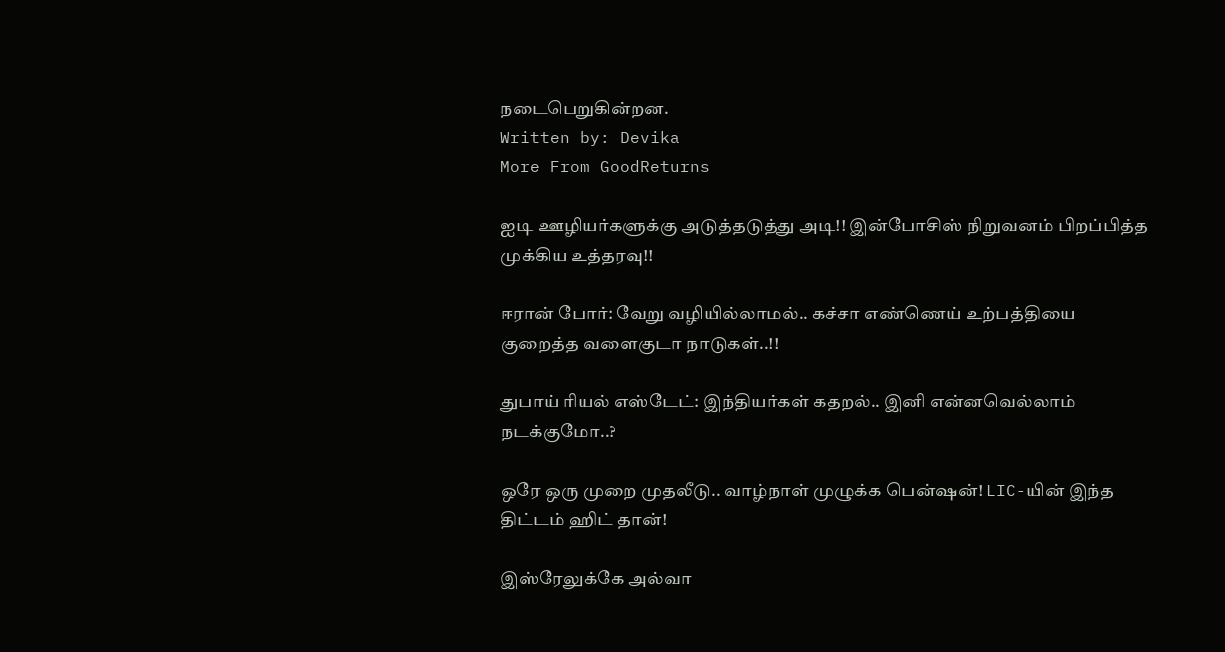நடைபெறுகின்றன.
Written by: Devika
More From GoodReturns

ஐடி ஊழியர்களுக்கு அடுத்தடுத்து அடி!! இன்போசிஸ் நிறுவனம் பிறப்பித்த முக்கிய உத்தரவு!!

ஈரான் போர்: வேறு வழியில்லாமல்.. கச்சா எண்ணெய் உற்பத்தியை குறைத்த வளைகுடா நாடுகள்..!!

துபாய் ரியல் எஸ்டேட்: இந்தியர்கள் கதறல்.. இனி என்னவெல்லாம் நடக்குமோ..?

ஒரே ஒரு முறை முதலீடு.. வாழ்நாள் முழுக்க பென்ஷன்! LIC-யின் இந்த திட்டம் ஹிட் தான்!

இஸ்ரேலுக்கே அல்வா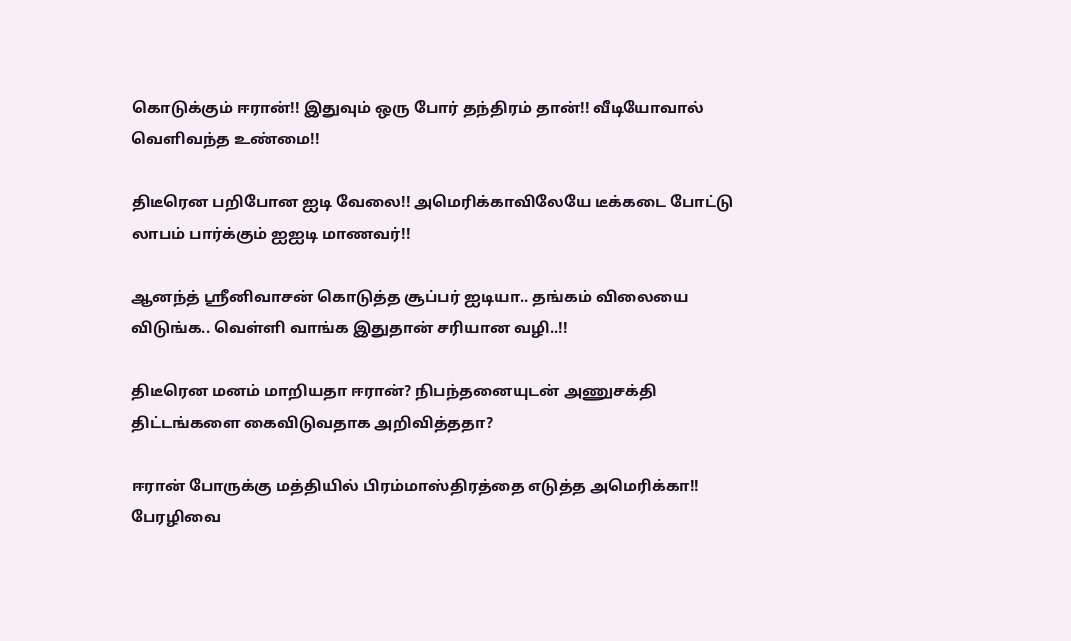கொடுக்கும் ஈரான்!! இதுவும் ஒரு போர் தந்திரம் தான்!! வீடியோவால் வெளிவந்த உண்மை!!

திடீரென பறிபோன ஐடி வேலை!! அமெரிக்காவிலேயே டீக்கடை போட்டு லாபம் பார்க்கும் ஐஐடி மாணவர்!!

ஆனந்த் ஸ்ரீனிவாசன் கொடுத்த சூப்பர் ஐடியா.. தங்கம் விலையை விடுங்க.. வெள்ளி வாங்க இதுதான் சரியான வழி..!!

திடீரென மனம் மாறியதா ஈரான்? நிபந்தனையுடன் அணுசக்தி திட்டங்களை கைவிடுவதாக அறிவித்ததா?

ஈரான் போருக்கு மத்தியில் பிரம்மாஸ்திரத்தை எடுத்த அமெரிக்கா!! பேரழிவை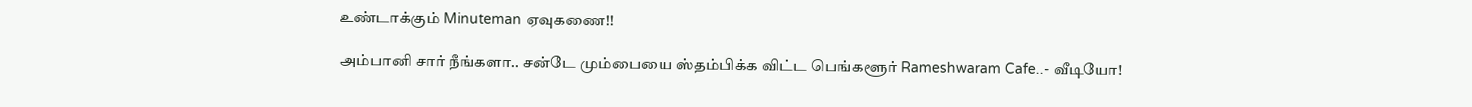உண்டாக்கும் Minuteman ஏவுகணை!!

அம்பானி சார் நீங்களா.. சன்டே மும்பையை ஸ்தம்பிக்க விட்ட பெங்களூர் Rameshwaram Cafe..- வீடியோ!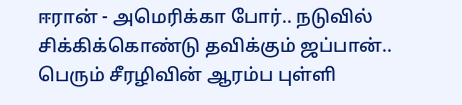ஈரான் - அமெரிக்கா போர்.. நடுவில் சிக்கிக்கொண்டு தவிக்கும் ஜப்பான்.. பெரும் சீரழிவின் ஆரம்ப புள்ளி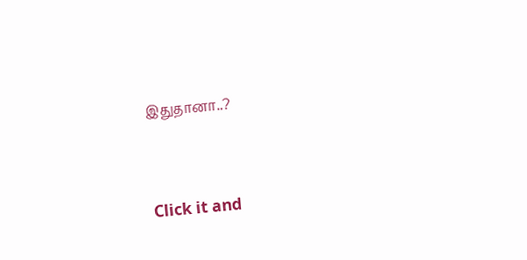இதுதானா..?



Click it and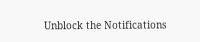Unblock the Notifications